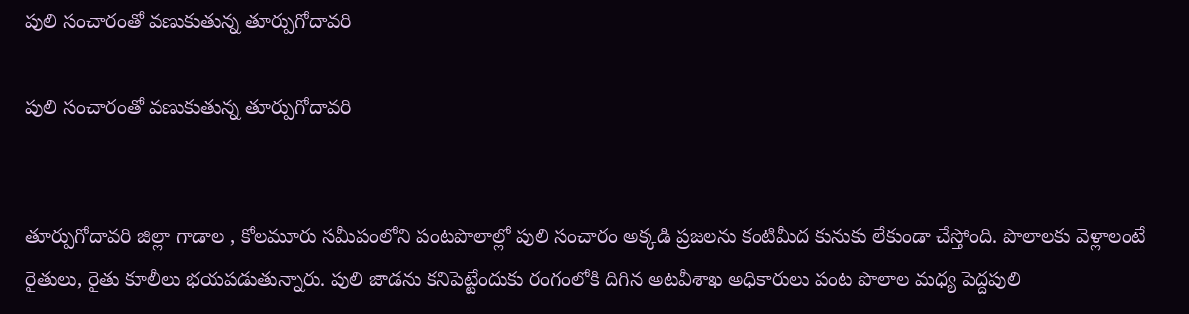పులి సంచారంతో వణుకుతున్న తూర్పుగోదావరి

పులి సంచారంతో వణుకుతున్న తూర్పుగోదావరి


తూర్పుగోదావరి జిల్లా గాడాల , కోలమూరు సమీపంలోని పంటపొలాల్లో పులి సంచారం అక్కడి ప్రజలను కంటిమీద కునుకు లేకుండా చేస్తోంది. పొలాలకు వెళ్లాలంటే రైతులు, రైతు కూలీలు భయపడుతున్నారు. పులి జాడను కనిపెట్టేందుకు రంగంలోకి దిగిన అటవీశాఖ అధికారులు పంట పొలాల మధ్య పెద్దపులి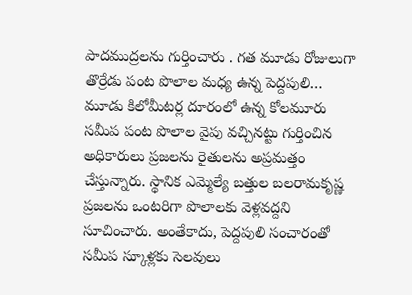పాదముద్రలను గుర్తించారు . గత మూడు రోజులుగా తొర్రేడు పంట పొలాల మధ్య ఉన్న పెద్దపులి… మూడు కిలోమీటర్ల దూరంలో ఉన్న కోలమూరు సమీప పంట పొలాల వైపు వచ్చినట్టు గుర్తించిన అధికారులు ప్రజలను రైతులను అప్రమత్తం చేస్తున్నారు. స్థానిక ఎమ్మెల్యే బత్తుల బలరామకృష్ణ ప్రజలను ఒంటరిగా పొలాలకు వెళ్లవద్దని సూచించారు. అంతేకాదు, పెద్దపులి సంచారంతో సమీప స్కూళ్లకు సెలవులు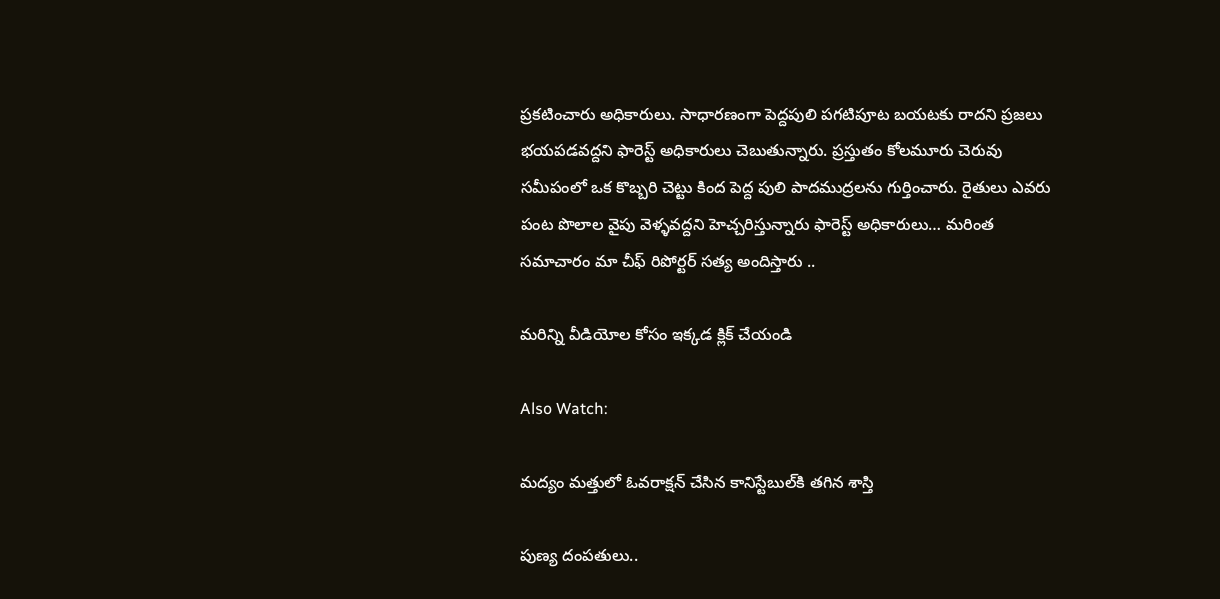ప్రకటించారు అధికారులు. సాధారణంగా పెద్దపులి పగటిపూట బయటకు రాదని ప్రజలు భయపడవద్దని ఫారెస్ట్‌ అధికారులు చెబుతున్నారు. ప్రస్తుతం కోలమూరు చెరువు సమీపంలో ఒక కొబ్బరి చెట్టు కింద పెద్ద పులి పాదముద్రలను గుర్తించారు. రైతులు ఎవరు పంట పొలాల వైపు వెళ్ళవద్దని హెచ్చరిస్తున్నారు ఫారెస్ట్ అధికారులు… మరింత సమాచారం మా చీఫ్ రిపోర్టర్ సత్య అందిస్తారు ..

మరిన్ని వీడియోల కోసం ఇక్కడ క్లిక్ చేయండి

Also Watch:

మద్యం మత్తులో ఓవరాక్షన్‌ చేసిన కానిస్టేబుల్‌కి తగిన శాస్తి

పుణ్య దంపతులు..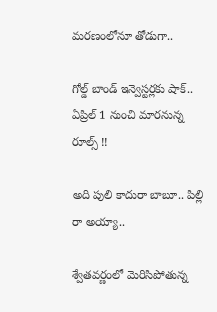మరణంలోనూ తోడుగా..

గోల్డ్ బాండ్ ఇన్వెస్టర్లకు షాక్.. ఏప్రిల్ 1 నుంచి మారనున్న రూల్స్ !!

అది పులి కాదురా బాబూ.. పిల్లి రా అయ్యా..

శ్వేతవర్ణంలో మెరిసిపోతున్న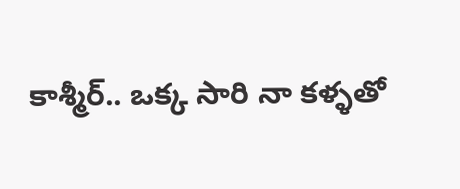కాశ్మీర్‌.. ఒక్క సారి నా కళ్ళతో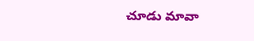చూడు మావా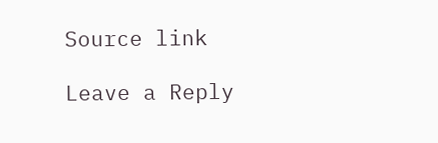Source link

Leave a Reply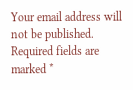Your email address will not be published. Required fields are marked *